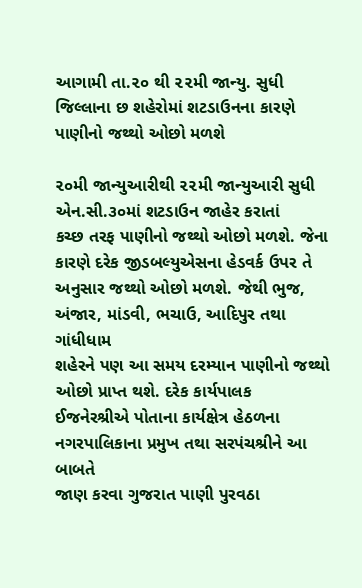આગામી તા.૨૦ થી ૨૨મી જાન્યુ. સુધી જિલ્લાના છ શહેરોમાં શટડાઉનના કારણે પાણીનો જથ્થો ઓછો મળશે

૨૦મી જાન્યુઆરીથી ૨૨મી જાન્યુઆરી સુધી એન.સી.૩૦માં શટડાઉન જાહેર કરાતાં
કચ્છ તરફ પાણીનો જથ્થો ઓછો મળશે. જેના કારણે દરેક જીડબલ્યુએસના હેડવર્ક ઉપર તે
અનુસાર જથ્થો ઓછો મળશે. જેથી ભુજ, અંજાર, માંડવી, ભચાઉ, આદિપુર તથા ગાંધીધામ
શહેરને પણ આ સમય દરમ્યાન પાણીનો જથ્થો ઓછો પ્રાપ્ત થશે. દરેક કાર્યપાલક
ઈજનેરશ્રીએ પોતાના કાર્યક્ષેત્ર હેઠળના નગરપાલિકાના પ્રમુખ તથા સરપંચશ્રીને આ બાબતે
જાણ કરવા ગુજરાત પાણી પુરવઠા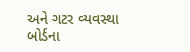અને ગટર વ્યવસ્થા બોર્ડના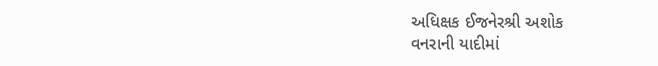અધિક્ષક ઈજનેરશ્રી અશોક
વનરાની યાદીમાં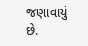જણાવાયું છે.